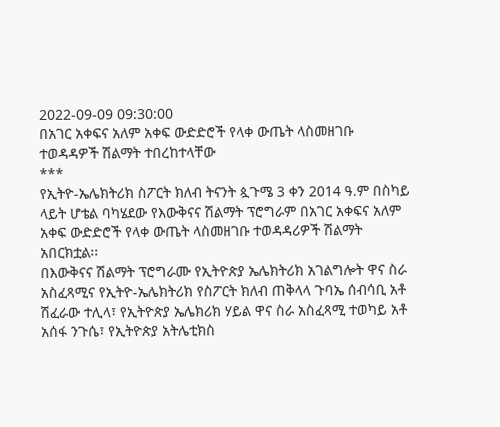2022-09-09 09:30:00
በአገር አቀፍና አለም አቀፍ ውድድሮች የላቀ ውጤት ላስመዘገቡ ተወዳዳዎች ሽልማት ተበረከተላቸው
***
የኢትዮ-ኤሌክትሪክ ስፖርት ክለብ ትናንት ጷጉሜ 3 ቀን 2014 ዓ.ም በስካይ ላይት ሆቴል ባካሄደው የእውቅናና ሽልማት ፕሮግራም በአገር አቀፍና አለም አቀፍ ውድድሮች የላቀ ውጤት ላስመዘገቡ ተወዳዳሪዎች ሽልማት አበርክቷል፡፡
በእውቅናና ሽልማት ፕሮግራሙ የኢትዮጵያ ኤሌክትሪክ አገልግሎት ዋና ስራ አስፈጻሚና የኢትዮ-ኤሌክትሪክ የስፖርት ክለብ ጠቅላላ ጉባኤ ሰብሳቢ አቶ ሽፈራው ተሊላ፣ የኢትዮጵያ ኤሌክሪክ ሃይል ዋና ስራ አስፈጻሚ ተወካይ አቶ አሰፋ ንጉሴ፣ የኢትዮጵያ አትሌቲክስ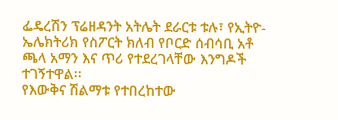ፌዴረሽን ፕሬዘዳንት አትሌት ደራርቱ ቱሉ፣ የኢትዮ-ኤሌክትሪክ የስፖርት ክለብ የቦርድ ሰብሳቢ አቶ ጫላ አማን እና ጥሪ የተደረገላቸው እንግዶች ተገኝተዋል፡፡
የእውቅና ሽልማቱ የተበረከተው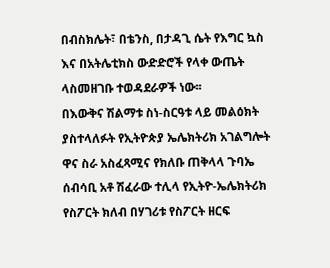በብስክሌት፣ በቴንስ, በታዳጊ ሴት የእግር ኳስ እና በአትሌቲክስ ውድድሮች የላቀ ውጤት ላስመዘገቡ ተወዳደራዎች ነው፡፡
በእውቅና ሽልማቱ ስነ-ስርዓቱ ላይ መልዕክት ያስተላለፉት የኢትዮጵያ ኤሌክትሪክ አገልግሎት ዋና ስራ አስፈጻሚና የክለቡ ጠቅላላ ጉባኤ ሰብሳቢ አቶ ሽፈራው ተሊላ የኢትዮ-ኤሌክትሪክ የስፖርት ክለብ በሃገሪቱ የስፖርት ዘርፍ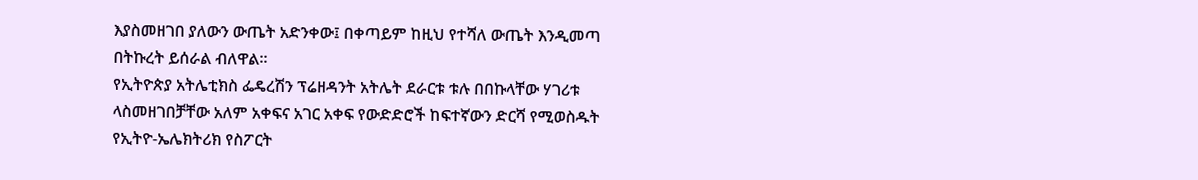እያስመዘገበ ያለውን ውጤት አድንቀው፤ በቀጣይም ከዚህ የተሻለ ውጤት እንዲመጣ በትኩረት ይሰራል ብለዋል፡፡
የኢትዮጵያ አትሌቲክስ ፌዴረሽን ፕሬዘዳንት አትሌት ደራርቱ ቱሉ በበኩላቸው ሃገሪቱ ላስመዘገበቻቸው አለም አቀፍና አገር አቀፍ የውድድሮች ከፍተኛውን ድርሻ የሚወስዱት የኢትዮ-ኤሌክትሪክ የስፖርት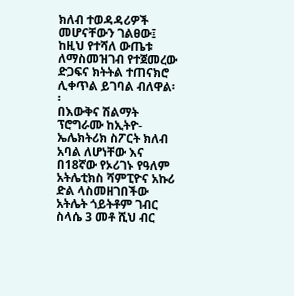ክለብ ተወዳዳሪዎች መሆናቸውን ገልፀው፤ ከዚህ የተሻለ ውጤቱ ለማስመዝገብ የተጀመረው ድጋፍና ክትትል ተጠናክሮ ሊቀጥል ይገባል ብለዋል፡፡
በእውቅና ሽልማት ፕሮግራሙ ከኢትዮ-ኤሌክትሪክ ስፖርት ክለብ አባል ለሆነቸው እና በ18ኛው የኦሪገኑ የዓለም አትሌቲክስ ሻምፒዮና አኩሪ ድል ላስመዘገበችው አትሌት ጎይትቶም ገብር ስላሴ 3 መቶ ሺህ ብር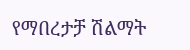የማበረታቻ ሽልማት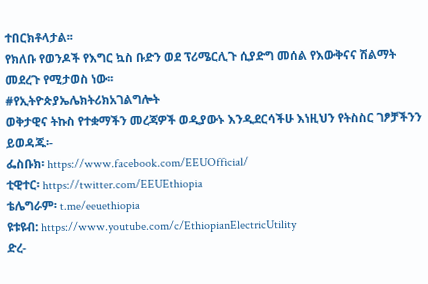ተበርክቶላታል፡፡
የክለቡ የወንዶች የእግር ኳስ ቡድን ወደ ፕሪሜርሊጉ ሲያድግ መሰል የእውቅናና ሽልማት መደረጉ የሚታወስ ነው፡፡
#የኢትዮጵያኤሌክትሪክአገልግሎት
ወቅታዊና ትኩስ የተቋማችን መረጃዎች ወዲያውኑ እንዲደርሳችሁ እነዚህን የትስስር ገፆቻችንን ይወዳጁ፡-
ፌስቡክ፡ https://www.facebook.com/EEUOfficial/
ቲዊተር፡ https://twitter.com/EEUEthiopia
ቴሌግራም፡ t.me/eeuethiopia
ዩቱዩብ: https://www.youtube.com/c/EthiopianElectricUtility
ድረ-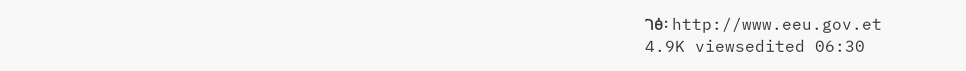ገፅ፡ http://www.eeu.gov.et
4.9K viewsedited 06:30